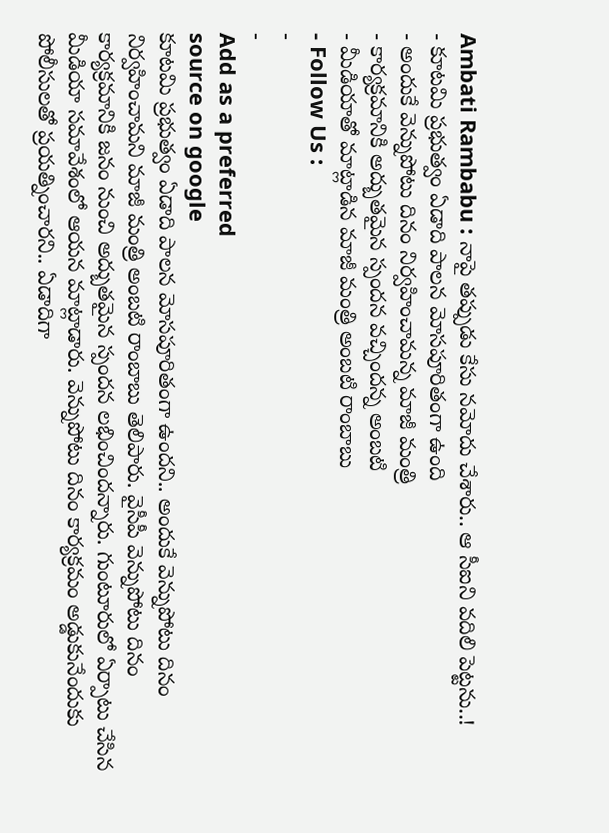Ambati Rambabu : నాపై తప్పుడు కేసు నమోదు చేశారు.. ఆ సీఐని వదిలి పెట్టను..!
- కూటమి ప్రభుత్వం ఏడాది పాలన మోసపూరితంగా ఉంది
- అందుకే వెన్నుపోటు దినం నిర్వహించామన్న మాజీ మంత్రి
- కార్యక్రమానికి అద్బుతమైన స్పందన వచ్చిందన్న అంబటి
- మీడియాతో మాట్లాడిన మాజీ మంత్రి అంబటి రాంబాబు
- Follow Us :
-
-
Add as a preferred
source on google
కూటమి ప్రభుత్వం ఏడాది పాలన మోసపూరితంగా ఉందని.. అందుకే వెన్నుపోటు దినం నిర్వహించామని మాజీ మంత్రి అంబటి రాంబాబు తెలిపారు. వైసీపీ వెన్నుపోటు దినం కార్యక్రమానికి జనం నుంచి అద్బుతమైన స్పందన లభించిందన్నారు. గుంటూరులో ఏర్పాటు చేసిన మీడియా సమావేశంలో ఆయన మాట్లాడారు. వెన్నుపోటు దినం కార్యక్రమం అడ్డుకునేందుకు పోలీసులతో ప్రయత్నించారని.. ఏడాదిగా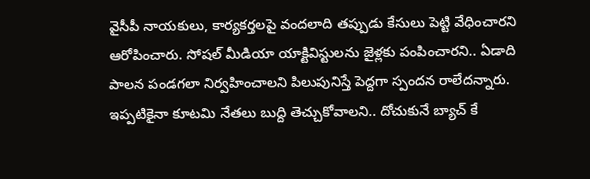వైసీపీ నాయకులు, కార్యకర్తలపై వందలాది తప్పుడు కేసులు పెట్టి వేధించారని ఆరోపించారు. సోషల్ మీడియా యాక్టివిస్టులను జైళ్లకు పంపించారని.. ఏడాది పాలన పండగలా నిర్వహించాలని పిలుపునిస్తే పెద్దగా స్పందన రాలేదన్నారు. ఇప్పటికైనా కూటమి నేతలు బుద్ది తెచ్చుకోవాలని.. దోచుకునే బ్యాచ్ కే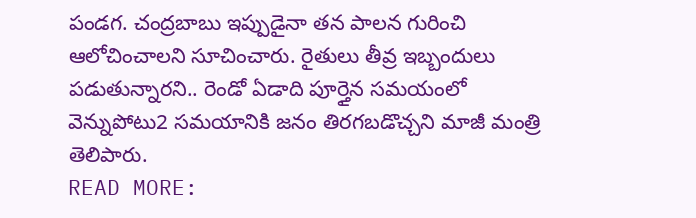పండగ. చంద్రబాబు ఇప్పుడైనా తన పాలన గురించి ఆలోచించాలని సూచించారు. రైతులు తీవ్ర ఇబ్బందులు పడుతున్నారని.. రెండో ఏడాది పూర్తైన సమయంలో వెన్నుపోటు2 సమయానికి జనం తిరగబడొచ్చని మాజీ మంత్రి తెలిపారు.
READ MORE: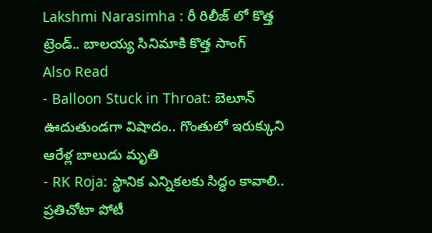Lakshmi Narasimha : రీ రిలీజ్ లో కొత్త ట్రెండ్.. బాలయ్య సినిమాకి కొత్త సాంగ్
Also Read
- Balloon Stuck in Throat: బెలూన్ ఊదుతుండగా విషాదం.. గొంతులో ఇరుక్కుని ఆరేళ్ల బాలుడు మృతి
- RK Roja: స్థానిక ఎన్నికలకు సిద్ధం కావాలి.. ప్రతిచోటా పోటీ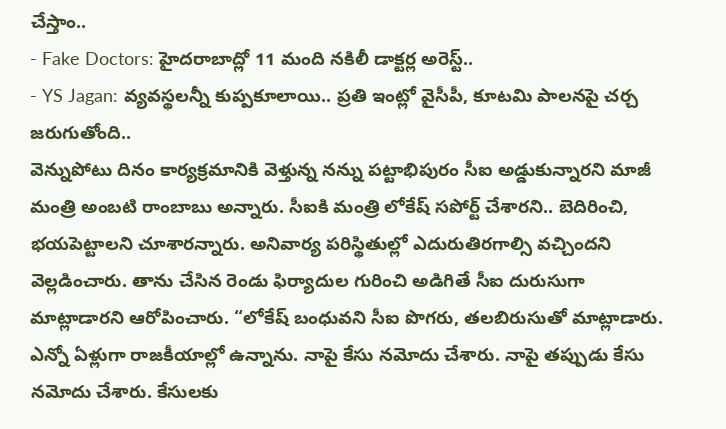చేస్తాం..
- Fake Doctors: హైదరాబాద్లో 11 మంది నకిలీ డాక్టర్ల అరెస్ట్..
- YS Jagan: వ్యవస్థలన్నీ కుప్పకూలాయి.. ప్రతి ఇంట్లో వైసీపీ, కూటమి పాలనపై చర్చ జరుగుతోంది..
వెన్నుపోటు దినం కార్యక్రమానికి వెళ్తున్న నన్ను పట్టాభిపురం సీఐ అడ్డుకున్నారని మాజీ మంత్రి అంబటి రాంబాబు అన్నారు. సీఐకి మంత్రి లోకేష్ సపోర్ట్ చేశారని.. బెదిరించి, భయపెట్టాలని చూశారన్నారు. అనివార్య పరిస్థితుల్లో ఎదురుతిరగాల్సి వచ్చిందని వెల్లడించారు. తాను చేసిన రెండు ఫిర్యాదుల గురించి అడిగితే సీఐ దురుసుగా మాట్లాడారని ఆరోపించారు. “లోకేష్ బంధువని సీఐ పొగరు, తలబిరుసుతో మాట్లాడారు. ఎన్నో ఏళ్లుగా రాజకీయాల్లో ఉన్నాను. నాపై కేసు నమోదు చేశారు. నాపై తప్పుడు కేసు నమోదు చేశారు. కేసులకు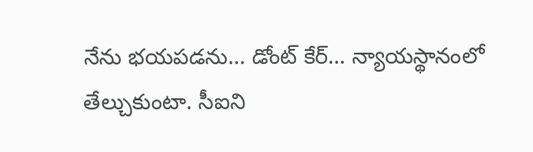నేను భయపడను… డోంట్ కేర్… న్యాయస్థానంలో తేల్చుకుంటా. సీఐని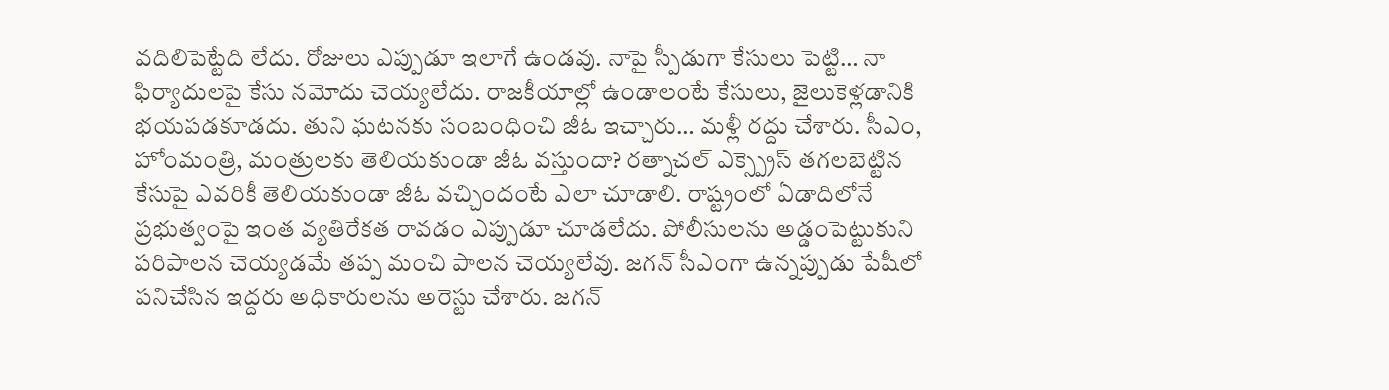వదిలిపెట్టేది లేదు. రోజులు ఎప్పుడూ ఇలాగే ఉండవు. నాపై స్పీడుగా కేసులు పెట్టి… నా ఫిర్యాదులపై కేసు నమోదు చెయ్యలేదు. రాజకీయాల్లో ఉండాలంటే కేసులు, జైలుకెళ్లడానికి భయపడకూడదు. తుని ఘటనకు సంబంధించి జీఓ ఇచ్చారు… మళ్లీ రద్దు చేశారు. సీఎం, హోంమంత్రి, మంత్రులకు తెలియకుండా జీఓ వస్తుందా? రత్నాచల్ ఎక్స్ప్రెస్ తగలబెట్టిన కేసుపై ఎవరికీ తెలియకుండా జీఓ వచ్చిందంటే ఎలా చూడాలి. రాష్ట్రంలో ఏడాదిలోనే ప్రభుత్వంపై ఇంత వ్యతిరేకత రావడం ఎప్పుడూ చూడలేదు. పోలీసులను అడ్డంపెట్టుకుని పరిపాలన చెయ్యడమే తప్ప మంచి పాలన చెయ్యలేవు. జగన్ సీఎంగా ఉన్నప్పుడు పేషీలో పనిచేసిన ఇద్దరు అధికారులను అరెస్టు చేశారు. జగన్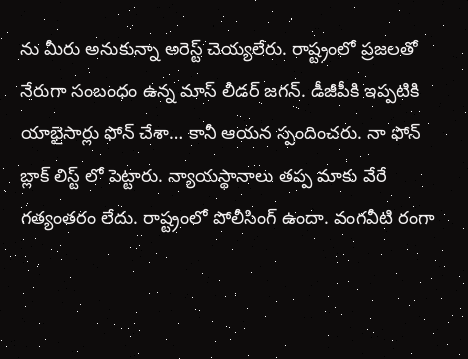ను మీరు అనుకున్నా అరెస్ట్ చెయ్యలేరు. రాష్ట్రంలో ప్రజలతో నేరుగా సంబంధం ఉన్న మాస్ లీడర్ జగన్. డీజీపీకి ఇప్పటికి యాభైసార్లు ఫోన్ చేశా… కానీ ఆయన స్పందించరు. నా ఫోన్ బ్లాక్ లిస్ట్ లో పెట్టారు. న్యాయస్థానాలు తప్ప మాకు వేరే గత్యంతరం లేదు. రాష్ట్రంలో పోలీసింగ్ ఉందా. వంగవీటి రంగా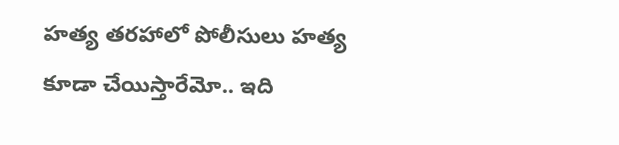హత్య తరహాలో పోలీసులు హత్య కూడా చేయిస్తారేమో.. ఇది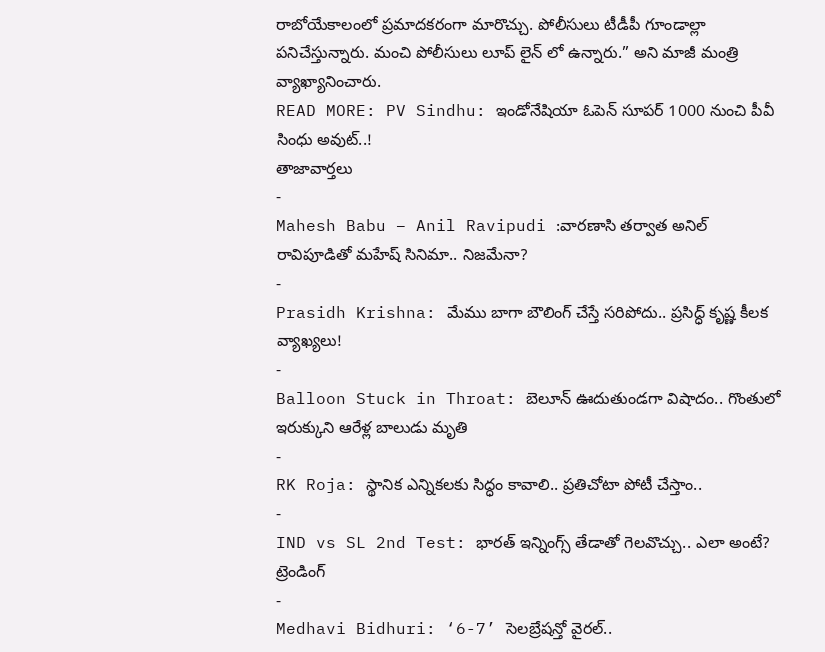రాబోయేకాలంలో ప్రమాదకరంగా మారొచ్చు. పోలీసులు టీడీపీ గూండాల్లా పనిచేస్తున్నారు. మంచి పోలీసులు లూప్ లైన్ లో ఉన్నారు.” అని మాజీ మంత్రి వ్యాఖ్యానించారు.
READ MORE: PV Sindhu: ఇండోనేషియా ఓపెన్ సూపర్ 1000 నుంచి పీవీ సింధు అవుట్..!
తాజావార్తలు
-
Mahesh Babu – Anil Ravipudi :వారణాసి తర్వాత అనిల్ రావిపూడితో మహేష్ సినిమా.. నిజమేనా?
-
Prasidh Krishna: మేము బాగా బౌలింగ్ చేస్తే సరిపోదు.. ప్రసిద్ధ్ కృష్ణ కీలక వ్యాఖ్యలు!
-
Balloon Stuck in Throat: బెలూన్ ఊదుతుండగా విషాదం.. గొంతులో ఇరుక్కుని ఆరేళ్ల బాలుడు మృతి
-
RK Roja: స్థానిక ఎన్నికలకు సిద్ధం కావాలి.. ప్రతిచోటా పోటీ చేస్తాం..
-
IND vs SL 2nd Test: భారత్ ఇన్నింగ్స్ తేడాతో గెలవొచ్చు.. ఎలా అంటే?
ట్రెండింగ్
-
Medhavi Bidhuri: ‘6-7’ సెలబ్రేషన్తో వైరల్..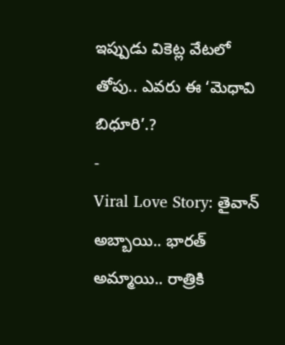ఇప్పుడు వికెట్ల వేటలో తోపు.. ఎవరు ఈ ‘మెధావి బిధూరి’.?
-
Viral Love Story: తైవాన్ అబ్బాయి.. భారత్ అమ్మాయి.. రాత్రికి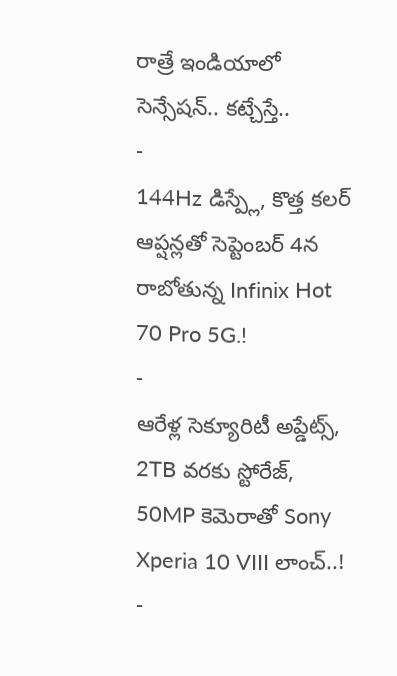రాత్రే ఇండియాలో సెన్సేషన్.. కట్చేస్తే..
-
144Hz డిస్ప్లే, కొత్త కలర్ ఆప్షన్లతో సెప్టెంబర్ 4న రాబోతున్న Infinix Hot 70 Pro 5G.!
-
ఆరేళ్ల సెక్యూరిటీ అప్డేట్స్, 2TB వరకు స్టోరేజ్, 50MP కెమెరాతో Sony Xperia 10 VIII లాంచ్..!
-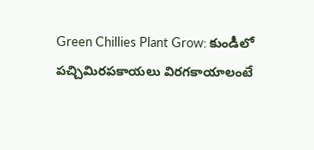Green Chillies Plant Grow: కుండీలో పచ్చిమిరపకాయలు విరగకాయాలంటే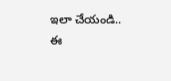ఇలా చేయండి.. ఈ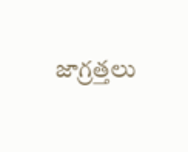జాగ్రత్తలు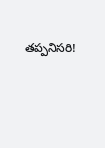తప్పనిసరి!